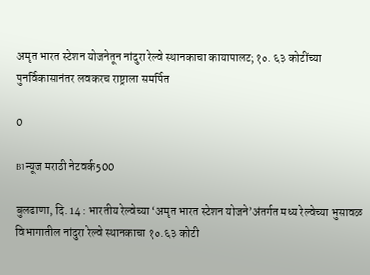अमृत भारत स्टेशन योजनेतून नांदुरा रेल्वे स्थानकाचा कायापालट;१०. ६३ कोटींच्या पुनर्विकासानंतर लवकरच राष्ट्राला समर्पित

0

B1न्यूज मराठी नेटवर्क500

बुलढाणा, दि. 14 : भारतीय रेल्वेच्या ‘अमृत भारत स्टेशन योजने’अंतर्गत मध्य रेल्वेच्या भुसावळ विभागातील नांदुरा रेल्वे स्थानकाचा १०.६३ कोटी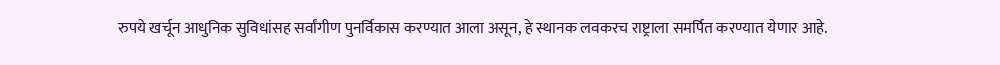रुपये खर्चून आधुनिक सुविधांसह सर्वांगीण पुनर्विकास करण्यात आला असून, हे स्थानक लवकरच राष्ट्राला समर्पित करण्यात येणार आहे.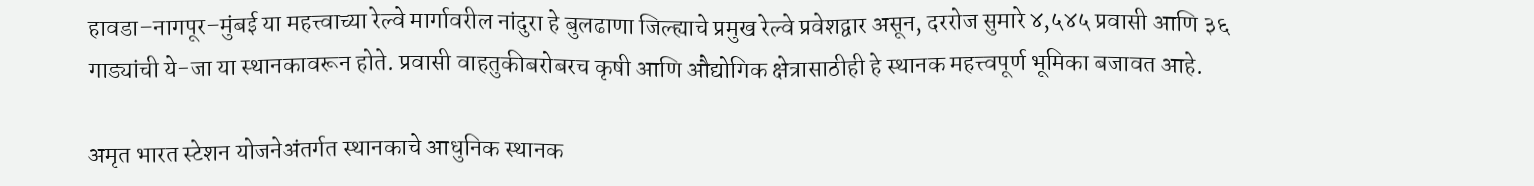हावडा–नागपूर–मुंबई या महत्त्वाच्या रेल्वे मार्गावरील नांदुरा हे बुलढाणा जिल्ह्याचे प्रमुख रेल्वे प्रवेशद्वार असून, दररोज सुमारे ४,५४५ प्रवासी आणि ३६ गाड्यांची ये-जा या स्थानकावरून होते. प्रवासी वाहतुकीबरोबरच कृषी आणि औद्योगिक क्षेत्रासाठीही हे स्थानक महत्त्वपूर्ण भूमिका बजावत आहे.

अमृत भारत स्टेशन योजनेअंतर्गत स्थानकाचे आधुनिक स्थानक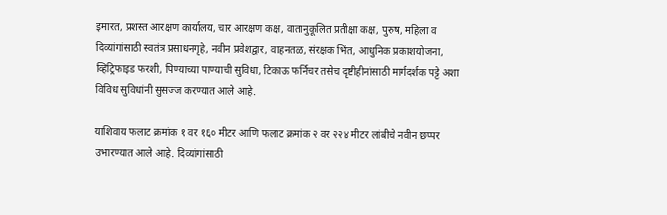इमारत, प्रशस्त आरक्षण कार्यालय, चार आरक्षण कक्ष, वातानुकूलित प्रतीक्षा कक्ष, पुरुष, महिला व दिव्यांगांसाठी स्वतंत्र प्रसाधनगृहे, नवीन प्रवेशद्वार, वाहनतळ, संरक्षक भिंत, आधुनिक प्रकाशयोजना, व्हिट्रिफाइड फरशी, पिण्याच्या पाण्याची सुविधा, टिकाऊ फर्निचर तसेच दृष्टीहीनांसाठी मार्गदर्शक पट्टे अशा विविध सुविधांनी सुसज्ज करण्यात आले आहे.

याशिवाय फलाट क्रमांक १ वर १६० मीटर आणि फलाट क्रमांक २ वर २२४ मीटर लांबीचे नवीन छप्पर उभारण्यात आले आहे. दिव्यांगांसाठी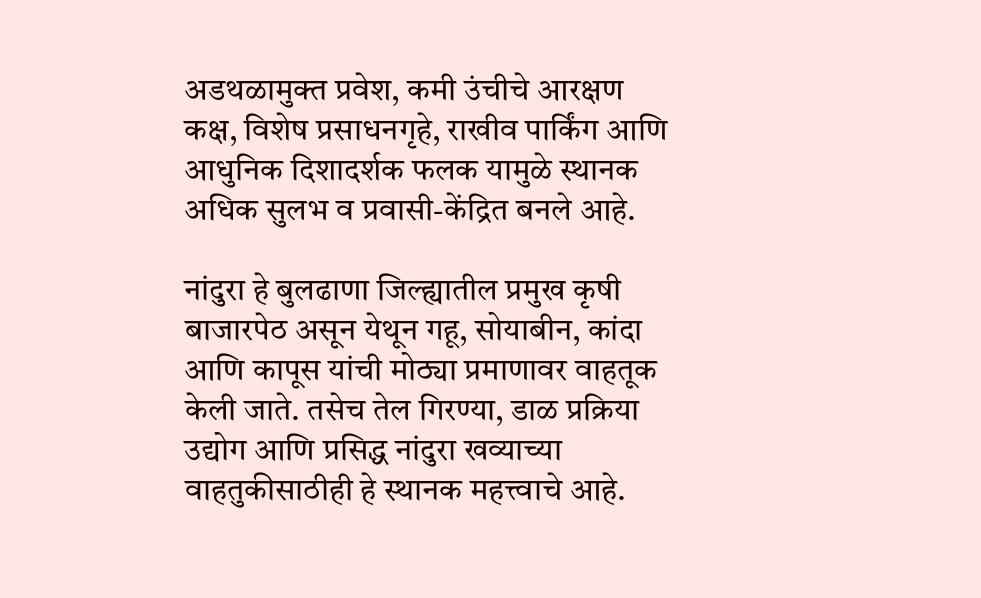अडथळामुक्त प्रवेश, कमी उंचीचे आरक्षण कक्ष, विशेष प्रसाधनगृहे, राखीव पार्किंग आणि आधुनिक दिशादर्शक फलक यामुळे स्थानक अधिक सुलभ व प्रवासी-केंद्रित बनले आहे.

नांदुरा हे बुलढाणा जिल्ह्यातील प्रमुख कृषी बाजारपेठ असून येथून गहू, सोयाबीन, कांदा आणि कापूस यांची मोठ्या प्रमाणावर वाहतूक केली जाते. तसेच तेल गिरण्या, डाळ प्रक्रिया उद्योग आणि प्रसिद्ध नांदुरा खव्याच्या वाहतुकीसाठीही हे स्थानक महत्त्वाचे आहे.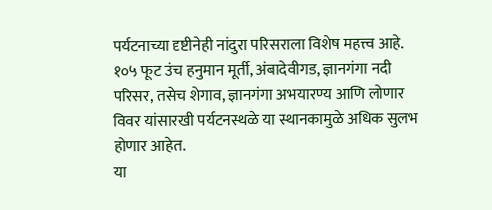पर्यटनाच्या दृष्टीनेही नांदुरा परिसराला विशेष महत्त्व आहे. १०५ फूट उंच हनुमान मूर्ती, अंबादेवीगड, ज्ञानगंगा नदी परिसर, तसेच शेगाव, ज्ञानगंगा अभयारण्य आणि लोणार विवर यांसारखी पर्यटनस्थळे या स्थानकामुळे अधिक सुलभ होणार आहेत.
या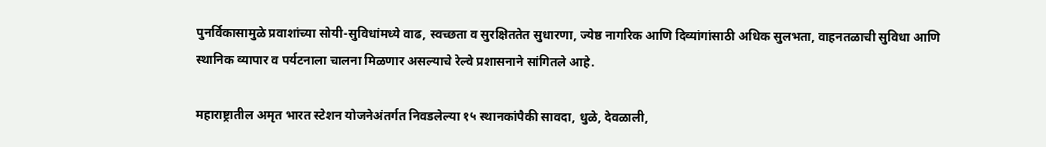पुनर्विकासामुळे प्रवाशांच्या सोयी-सुविधांमध्ये वाढ, स्वच्छता व सुरक्षिततेत सुधारणा, ज्येष्ठ नागरिक आणि दिव्यांगांसाठी अधिक सुलभता, वाहनतळाची सुविधा आणि स्थानिक व्यापार व पर्यटनाला चालना मिळणार असल्याचे रेल्वे प्रशासनाने सांगितले आहे.

महाराष्ट्रातील अमृत भारत स्टेशन योजनेअंतर्गत निवडलेल्या १५ स्थानकांपैकी सावदा, धुळे, देवळाली,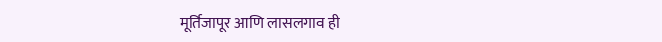मूर्तिजापूर आणि लासलगाव ही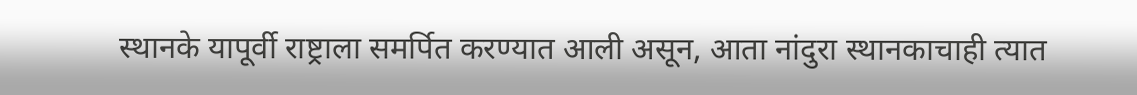स्थानके यापूर्वी राष्ट्राला समर्पित करण्यात आली असून, आता नांदुरा स्थानकाचाही त्यात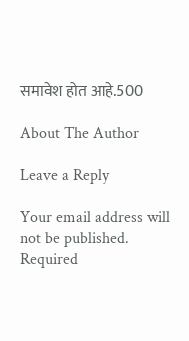समावेश होत आहे.500

About The Author

Leave a Reply

Your email address will not be published. Required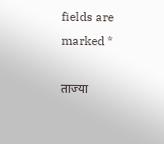fields are marked *

ताज्या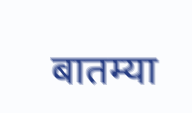बातम्या